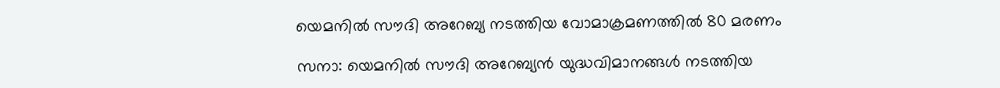യെമനില്‍ സൗദി അറേബ്യ നടത്തിയ വോമാക്രമണത്തില്‍ 80 മരണം

സനാ: യെമനില്‍ സൗദി അറേബ്യന്‍ യുദ്ധവിമാനങ്ങള്‍ നടത്തിയ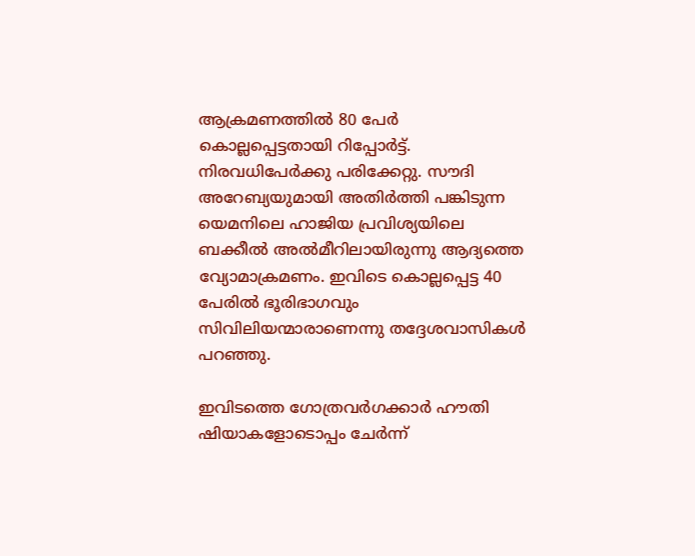ആക്രമണത്തില്‍ 80 പേര്‍ കൊല്ലപ്പെട്ടതായി റിപ്പോര്‍ട്ട്. നിരവധിപേര്‍ക്കു പരിക്കേറ്റു. സൗദി അറേബ്യയുമായി അതിര്‍ത്തി പങ്കിടുന്ന യെമനിലെ ഹാജിയ പ്രവിശ്യയിലെ ബക്കീല്‍ അല്‍മീറിലായിരുന്നു ആദ്യത്തെ വ്യോമാക്രമണം. ഇവിടെ കൊല്ലപ്പെട്ട 40 പേരില്‍ ഭൂരിഭാഗവും സിവിലിയന്മാരാണെന്നു തദ്ദേശവാസികള്‍ പറഞ്ഞു.

ഇവിടത്തെ ഗോത്രവര്‍ഗക്കാര്‍ ഹൗതി ഷിയാകളോടൊപ്പം ചേര്‍ന്ന്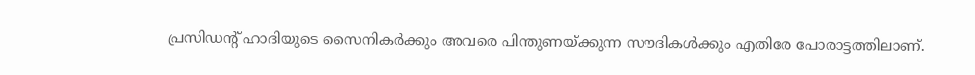പ്രസിഡന്റ് ഹാദിയുടെ സൈനികര്‍ക്കും അവരെ പിന്തുണയ്ക്കുന്ന സൗദികള്‍ക്കും എതിരേ പോരാട്ടത്തിലാണ്.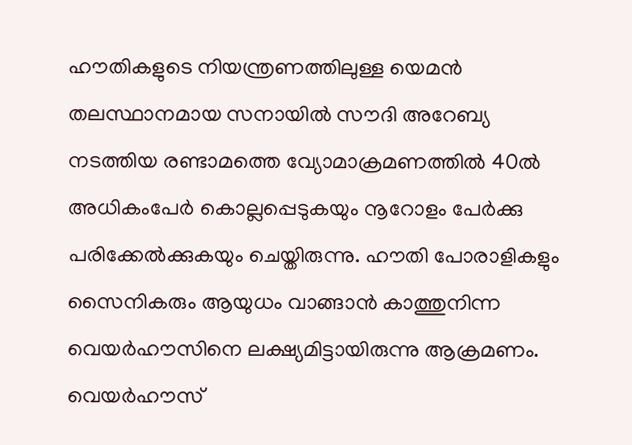ഹൗതികളുടെ നിയന്ത്രണത്തിലുള്ള യെമന്‍ തലസ്ഥാനമായ സനായില്‍ സൗദി അറേബ്യ നടത്തിയ രണ്ടാമത്തെ വ്യോമാക്രമണത്തില്‍ 40ല്‍ അധികംപേര്‍ കൊല്ലപ്പെടുകയും നൂറോളം പേര്‍ക്കു പരിക്കേല്‍ക്കുകയും ചെയ്തിരുന്നു. ഹൗതി പോരാളികളും സൈനികരും ആയുധം വാങ്ങാന്‍ കാത്തുനിന്ന വെയര്‍ഹൗസിനെ ലക്ഷ്യമിട്ടായിരുന്നു ആക്രമണം. വെയര്‍ഹൗസ്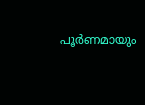പൂര്‍ണമായും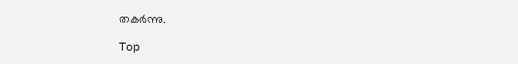തകര്‍ന്നു.

Top